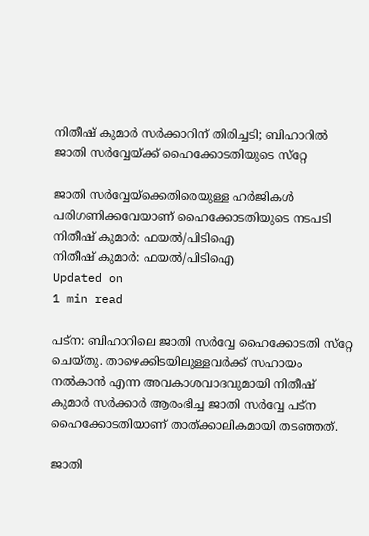നിതീഷ് കുമാര്‍ സര്‍ക്കാറിന് തിരിച്ചടി; ബിഹാറില്‍ ജാതി സര്‍വ്വേയ്ക്ക് ഹൈക്കോടതിയുടെ സ്‌റ്റേ

ജാതി സര്‍വ്വേയ്‌ക്കെതിരെയുള്ള ഹര്‍ജികള്‍ പരിഗണിക്കവേയാണ് ഹൈക്കോടതിയുടെ നടപടി
നിതീഷ് കുമാര്‍: ഫയല്‍/പിടിഐ
നിതീഷ് കുമാര്‍: ഫയല്‍/പിടിഐ
Updated on
1 min read

പട്‌ന: ബിഹാറിലെ ജാതി സര്‍വ്വേ ഹൈക്കോടതി സ്‌റ്റേ ചെയ്തു. താഴെക്കിടയിലുള്ളവര്‍ക്ക് സഹായം നല്‍കാന്‍ എന്ന അവകാശവാദവുമായി നിതീഷ് കുമാര്‍ സര്‍ക്കാര്‍ ആരംഭിച്ച ജാതി സര്‍വ്വേ പട്‌ന ഹൈക്കോടതിയാണ് താത്ക്കാലികമായി തടഞ്ഞത്.

ജാതി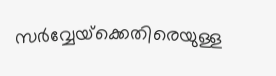സര്‍വ്വേയ്‌ക്കെതിരെയുള്ള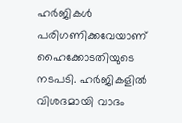ഹര്‍ജികള്‍ പരിഗണിക്കവേയാണ് ഹൈക്കോടതിയുടെ നടപടി. ഹര്‍ജികളില്‍ വിശദമായി വാദം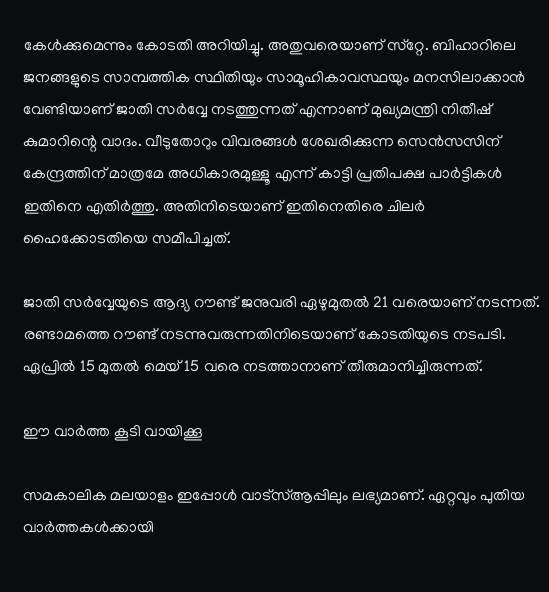കേള്‍ക്കുമെന്നും കോടതി അറിയിച്ചു. അതുവരെയാണ് സ്‌റ്റേ. ബിഹാറിലെ ജനങ്ങളുടെ സാമ്പത്തിക സ്ഥിതിയും സാമൂഹികാവസ്ഥയും മനസിലാക്കാന്‍ വേണ്ടിയാണ് ജാതി സര്‍വ്വേ നടത്തുന്നത് എന്നാണ് മുഖ്യമന്ത്രി നിതീഷ് കുമാറിന്റെ വാദം. വീടുതോറും വിവരങ്ങള്‍ ശേഖരിക്കുന്ന സെന്‍സസിന് കേന്ദ്രത്തിന് മാത്രമേ അധികാരമുള്ളൂ എന്ന് കാട്ടി പ്രതിപക്ഷ പാര്‍ട്ടികള്‍ ഇതിനെ എതിര്‍ത്തു. അതിനിടെയാണ് ഇതിനെതിരെ ചിലര്‍ ഹൈക്കോടതിയെ സമീപിച്ചത്.

ജാതി സര്‍വ്വേയുടെ ആദ്യ റൗണ്ട് ജനുവരി ഏഴുമുതല്‍ 21 വരെയാണ് നടന്നത്. രണ്ടാമത്തെ റൗണ്ട് നടന്നുവരുന്നതിനിടെയാണ് കോടതിയുടെ നടപടി. ഏപ്രില്‍ 15 മുതല്‍ മെയ് 15 വരെ നടത്താനാണ് തീരുമാനിച്ചിരുന്നത്.

ഈ വാര്‍ത്ത കൂടി വായിക്കൂ

സമകാലിക മലയാളം ഇപ്പോള്‍ വാട്‌സ്ആപ്പിലും ലഭ്യമാണ്. ഏറ്റവും പുതിയ വാര്‍ത്തകള്‍ക്കായി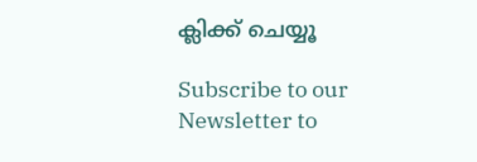ക്ലിക്ക് ചെയ്യൂ

Subscribe to our Newsletter to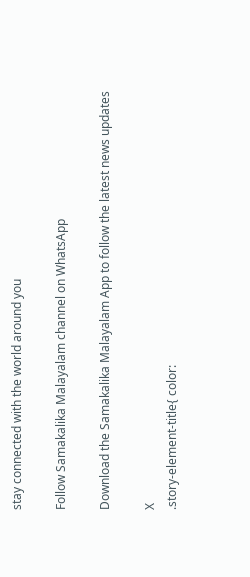stay connected with the world around you

Follow Samakalika Malayalam channel on WhatsApp

Download the Samakalika Malayalam App to follow the latest news updates

X
.story-element-title{ color: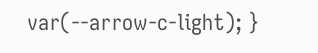var(--arrow-c-light); }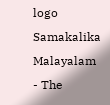logo
Samakalika Malayalam - The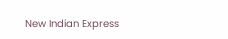New Indian Express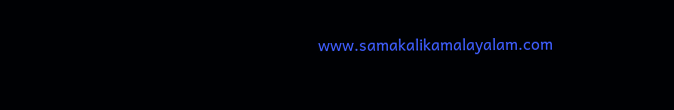www.samakalikamalayalam.com